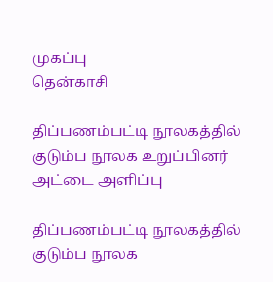முகப்பு
தென்காசி

திப்பணம்பட்டி நூலகத்தில் குடும்ப நூலக உறுப்பினர் அட்டை அளிப்பு

திப்பணம்பட்டி நூலகத்தில் குடும்ப நூலக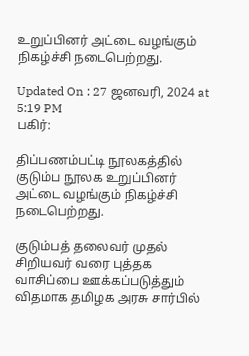உறுப்பினர் அட்டை வழங்கும் நிகழ்ச்சி நடைபெற்றது.

Updated On : 27 ஜனவரி, 2024 at 5:19 PM
பகிர்:

திப்பணம்பட்டி நூலகத்தில் குடும்ப நூலக உறுப்பினர் அட்டை வழங்கும் நிகழ்ச்சி நடைபெற்றது.

குடும்பத் தலைவர் முதல் சிறியவர் வரை புத்தக வாசிப்பை ஊக்கப்படுத்தும் விதமாக தமிழக அரசு சார்பில்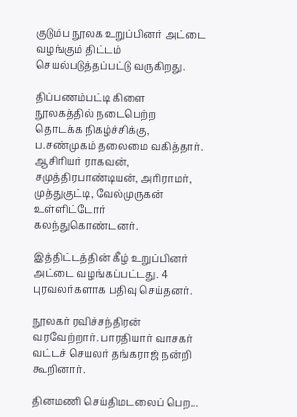குடும்ப நூலக உறுப்பினர் அட்டை வழங்கும் திட்டம் செயல்படுத்தப்பட்டு வருகிறது.

திப்பணம்பட்டி கிளை நூலகத்தில் நடைபெற்ற தொடக்க நிகழ்ச்சிக்கு, ப.சண்முகம் தலைமை வகித்தார். ஆசிரியர் ராகவன், சமுத்திரபாண்டியன், அரிராமர், முத்துகுட்டி, வேல்முருகன் உள்ளிட்டோர் கலந்துகொண்டனர்.

இத்திட்டத்தின் கீழ் உறுப்பினர் அட்டை வழங்கப்பட்டது. 4 புரவலர்களாக பதிவு செய்தனர்.

நூலகர் ரவிச்சந்திரன் வரவேற்றார். பாரதியார் வாசகர் வட்டச் செயலர் தங்கராஜ் நன்றி கூறினார்.

தினமணி செய்திமடலைப் பெற...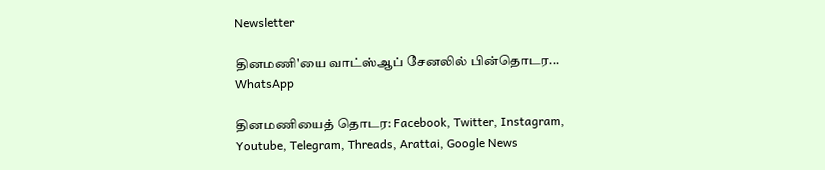Newsletter

தினமணி'யை வாட்ஸ்ஆப் சேனலில் பின்தொடர... WhatsApp

தினமணியைத் தொடர: Facebook, Twitter, Instagram, Youtube, Telegram, Threads, Arattai, Google News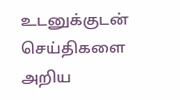உடனுக்குடன் செய்திகளை அறிய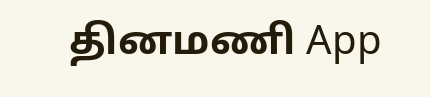தினமணி App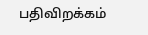பதிவிறக்கம்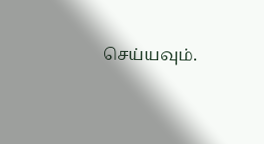செய்யவும்.